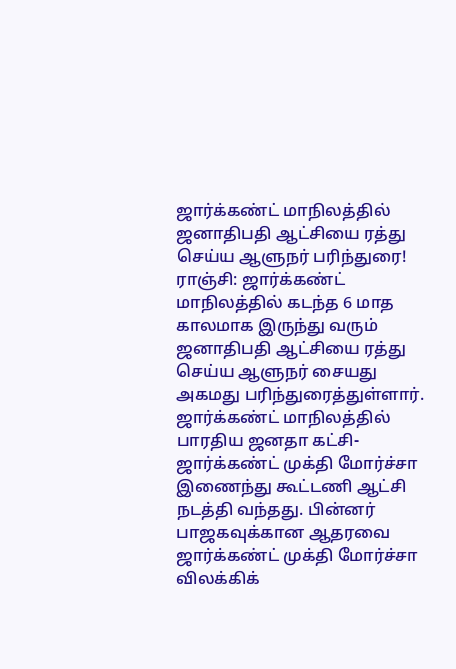ஜார்க்கண்ட் மாநிலத்தில் ஜனாதிபதி ஆட்சியை ரத்து செய்ய ஆளுநர் பரிந்துரை!
ராஞ்சி: ஜார்க்கண்ட் மாநிலத்தில் கடந்த 6 மாத காலமாக இருந்து வரும் ஜனாதிபதி ஆட்சியை ரத்து செய்ய ஆளுநர் சையது அகமது பரிந்துரைத்துள்ளார்.
ஜார்க்கண்ட் மாநிலத்தில் பாரதிய ஜனதா கட்சி- ஜார்க்கண்ட் முக்தி மோர்ச்சா இணைந்து கூட்டணி ஆட்சி நடத்தி வந்தது. பின்னர் பாஜகவுக்கான ஆதரவை ஜார்க்கண்ட் முக்தி மோர்ச்சா விலக்கிக்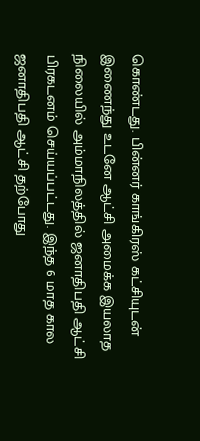கொண்டது. பின்னர் காங்கிரஸ் கட்சியுடன் இணைந்து உடனே ஆட்சி அமைக்க இயலாத நிலையில் அம்மாநிலத்தில் ஜனாதிபதி ஆட்சி பிரகடனம் செய்யப்பட்டது. இந்த 6 மாத கால ஜனாதிபதி ஆட்சி தற்போது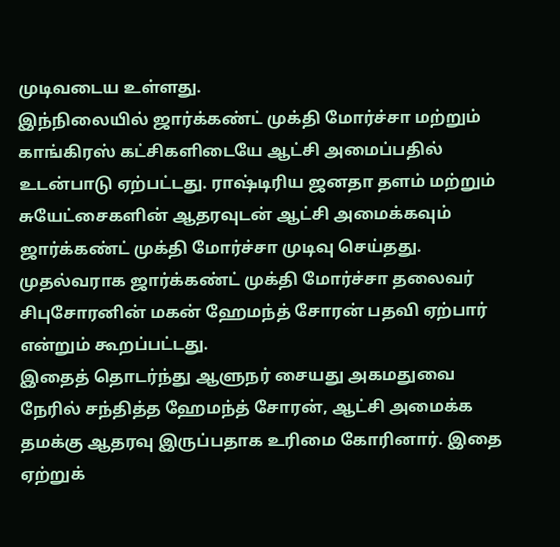முடிவடைய உள்ளது.
இந்நிலையில் ஜார்க்கண்ட் முக்தி மோர்ச்சா மற்றும் காங்கிரஸ் கட்சிகளிடையே ஆட்சி அமைப்பதில் உடன்பாடு ஏற்பட்டது. ராஷ்டிரிய ஜனதா தளம் மற்றும் சுயேட்சைகளின் ஆதரவுடன் ஆட்சி அமைக்கவும் ஜார்க்கண்ட் முக்தி மோர்ச்சா முடிவு செய்தது. முதல்வராக ஜார்க்கண்ட் முக்தி மோர்ச்சா தலைவர் சிபுசோரனின் மகன் ஹேமந்த் சோரன் பதவி ஏற்பார் என்றும் கூறப்பட்டது.
இதைத் தொடர்ந்து ஆளுநர் சையது அகமதுவை நேரில் சந்தித்த ஹேமந்த் சோரன், ஆட்சி அமைக்க தமக்கு ஆதரவு இருப்பதாக உரிமை கோரினார். இதை ஏற்றுக்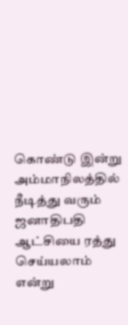கொண்டு இன்று அம்மாநிலத்தில் நீடித்து வரும் ஜனாதிபதி ஆட்சியை ரத்து செய்யலாம் என்று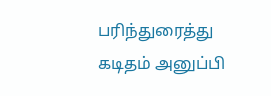பரிந்துரைத்து கடிதம் அனுப்பி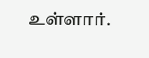உள்ளார்.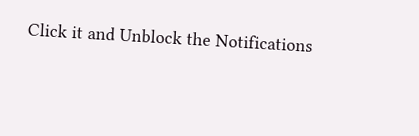Click it and Unblock the Notifications